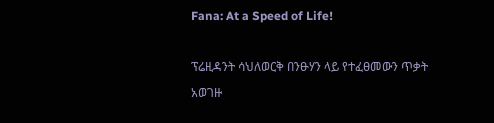Fana: At a Speed of Life!

ፕሬዚዳንት ሳህለወርቅ በንፁሃን ላይ የተፈፀመውን ጥቃት አወገዙ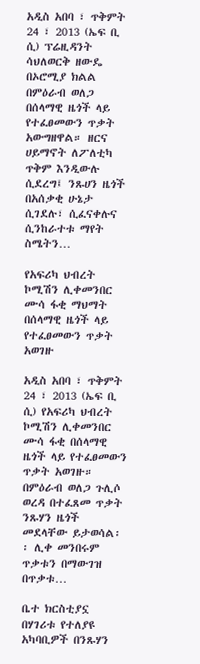አዲስ አበባ ፣ ጥቅምት 24 ፣ 2013 (ኤፍ ቢ ሲ) ፕሬዚዳንት ሳህለወርቅ ዘውዴ በኦሮሚያ ክልል በምዕራብ ወለጋ በሰላማዊ ዜጎች ላይ የተፈፀመውን ጥቃት አውግዘዋል። ዘርና ሀይማኖት ለፖለቲካ ጥቅም እንዲውሉ ሲደረግ፤ ንጹሀን ዜጎች በአሰቃቂ ሁኔታ ሲገደሉ፣ ሲፈናቀሉና ሲንከራተቱ ማየት ስሜትን…

የአፍሪካ ህብረት ኮሚሽን ሊቀመንበር ሙሳ ፋቂ ማህማት በሰላማዊ ዜጎች ላይ የተፈፀመውን ጥቃት አወገዙ

አዲስ አበባ ፣ ጥቅምት 24 ፣ 2013 (ኤፍ ቢ ሲ) የአፍሪካ ህብረት ኮሚሽን ሊቀመንበር ሙሳ ፋቂ በሰላማዊ ዜጎች ላይ የተፈፀመውን ጥቃት አወገዙ።   በምዕራብ ወለጋ ጉሊሶ ወረዳ በተፈጸመ ጥቃት ንጹሃን ዜጎች መደላቸው ይታወሳል፡፡ ሊቀ መንበሩም ጥቃቱን በማውገዝ በጥቃቱ…

ቤተ ክርስቲያኗ በሃገሪቱ የተለያዩ አካባቢዎች በንጹሃን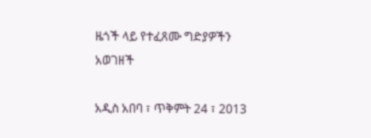ዜጎች ላይ የተፈጸሙ ግድያዎችን አወገዘች

አዲስ አበባ ፣ ጥቅምት 24 ፣ 2013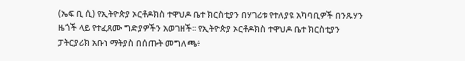(ኤፍ ቢ ሲ) የኢትዮጵያ ኦርቶዶክስ ተዋህዶ ቤተ ክርስቲያን በሃገሪቱ የተለያዩ አካባቢዎች በንጹሃን ዜጎች ላይ የተፈጸሙ ግድያዎችን አወገዘች፡፡ የኢትዮጵያ ኦርቶዶክስ ተዋህዶ ቤተ ክርስቲያን ፓትርያሪክ አቡነ ማትያስ በሰጡት መግለጫ፥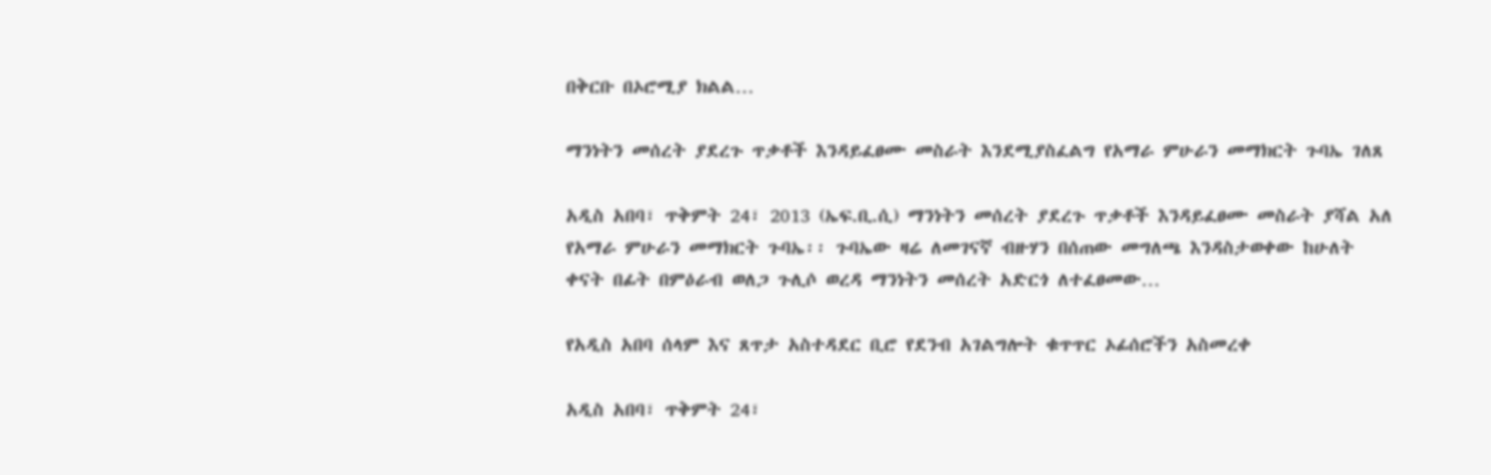በቅርቡ በኦሮሚያ ክልል…

ማንነትን መሰረት ያደረጉ ጥቃቶች እንዳይፈፀሙ መስራት እንደሚያስፈልግ የአማራ ምሁራን መማክርት ጉባኤ ገለጸ

አዲስ አበባ፣ ጥቅምት 24፣ 2013 (ኤፍ.ቢ.ሲ) ማንነትን መሰረት ያደረጉ ጥቃቶች እንዳይፈፀሙ መስራት ያሻል አለ የአማራ ምሁራን መማክርት ጉባኤ፡፡ ጉባኤው ዛሬ ለመገናኛ ብዙሃን በሰጠው መግለጫ እንዳስታወቀው ከሁለት ቀናት በፊት በምዕራብ ወለጋ ጉሊሶ ወረዳ ማንነትን መሰረት አድርጎ ለተፈፀመው…

የአዲስ አበባ ሰላም እና ጸጥታ አስተዳደር ቢሮ የደንብ አገልግሎት ቁጥጥር ኦፊሰሮችን አስመረቀ

አዲስ አበባ፣ ጥቅምት 24፣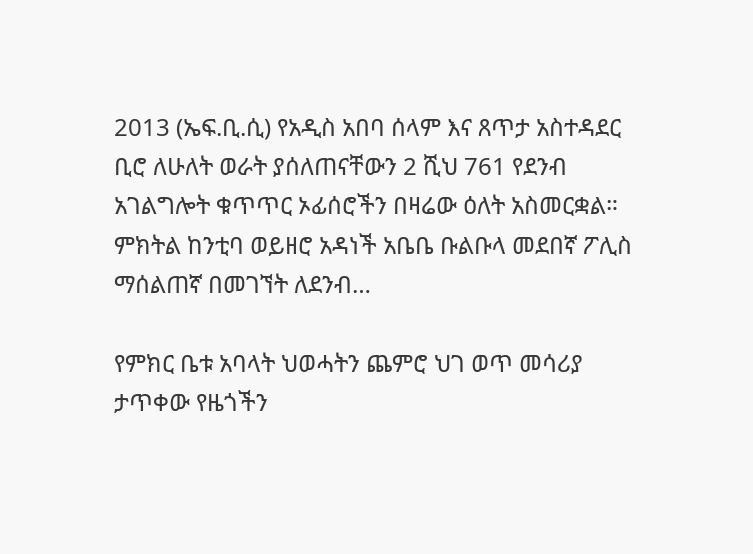2013 (ኤፍ.ቢ.ሲ) የአዲስ አበባ ሰላም እና ጸጥታ አስተዳደር ቢሮ ለሁለት ወራት ያሰለጠናቸውን 2 ሺህ 761 የደንብ አገልግሎት ቁጥጥር ኦፊሰሮችን በዛሬው ዕለት አስመርቋል። ምክትል ከንቲባ ወይዘሮ አዳነች አቤቤ ቡልቡላ መደበኛ ፖሊስ ማሰልጠኛ በመገኘት ለደንብ…

የምክር ቤቱ አባላት ህወሓትን ጨምሮ ህገ ወጥ መሳሪያ ታጥቀው የዜጎችን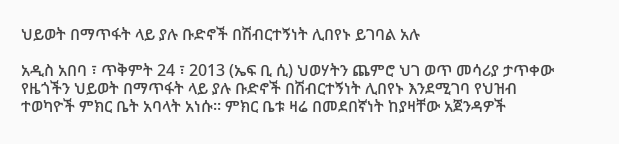ህይወት በማጥፋት ላይ ያሉ ቡድኖች በሽብርተኝነት ሊበየኑ ይገባል አሉ

አዲስ አበባ ፣ ጥቅምት 24 ፣ 2013 (ኤፍ ቢ ሲ) ህወሃትን ጨምሮ ህገ ወጥ መሳሪያ ታጥቀው የዜጎችን ህይወት በማጥፋት ላይ ያሉ ቡድኖች በሽብርተኝነት ሊበየኑ እንደሚገባ የህዝብ ተወካዮች ምክር ቤት አባላት አነሱ። ምክር ቤቱ ዛሬ በመደበኛነት ከያዛቸው አጀንዳዎች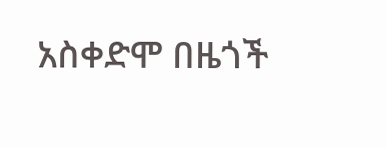አስቀድሞ በዜጎች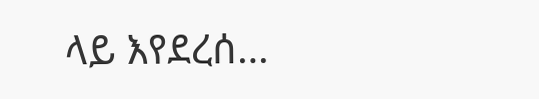ላይ እየደረሰ…